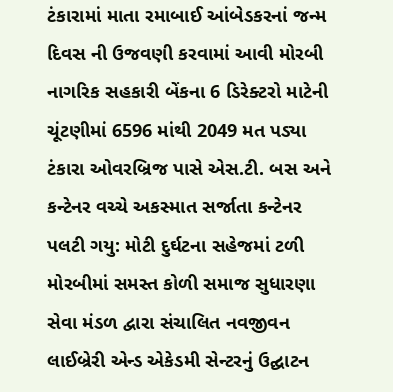ટંકારામાં માતા રમાબાઈ આંબેડકરનાં જન્મ દિવસ ની ઉજવણી કરવામાં આવી મોરબી નાગરિક સહકારી બેંકના 6 ડિરેક્ટરો માટેની ચૂંટણીમાં 6596 માંથી 2049 મત પડ્યા ટંકારા ઓવરબ્રિજ પાસે એસ.ટી. બસ અને કન્ટેનર વચ્ચે અકસ્માત સર્જાતા કન્ટેનર પલટી ગયુ: મોટી દુર્ઘટના સહેજમાં ટળી મોરબીમાં સમસ્ત કોળી સમાજ સુધારણા સેવા મંડળ દ્વારા સંચાલિત નવજીવન લાઈબ્રેરી એન્ડ એકેડમી સેન્ટરનું ઉદ્ઘાટન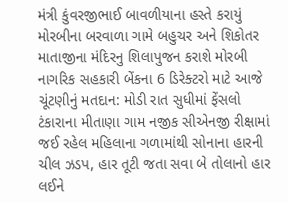મંત્રી કુંવરજીભાઈ બાવળીયાના હસ્તે કરાયું મોરબીના બરવાળા ગામે બહુચર અને શિકોતર માતાજીના મંદિરનુ શિલાપુજન કરાશે મોરબી નાગરિક સહકારી બેંકના 6 ડિરેક્ટરો માટે આજે ચૂંટણીનું મતદાન: મોડી રાત સુધીમાં ફેંસલો ટંકારાના મીતાણા ગામ નજીક સીએનજી રીક્ષામાં જઈ રહેલ મહિલાના ગળામાંથી સોનાના હારની ચીલ ઝડપ, હાર તૂટી જતા સવા બે તોલાનો હાર લઈને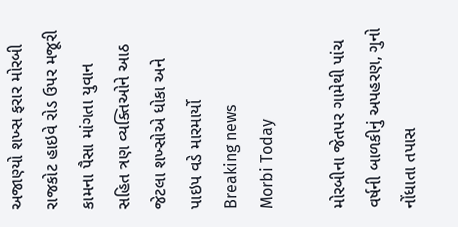અજાણ્યો શખ્સ ફરાર મોરબી રાજકોટ હાઇવે રોડ ઉપર મજૂરી કામના પૈસા માંગતા યુવાન સહિત ત્રણ વ્યક્તિઓને આઠ જેટલા શખ્સોએ ધોકા અને પાઇપ વડે મારમાર્યો
Breaking news
Morbi Today

મોરબીના જેતપર ગામેથી પાંચ વર્ષની બાળકીનું અપહરણ, ગુનો નોંધાતા તપાસ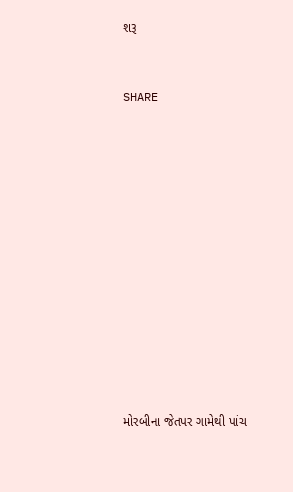શરૂ


SHARE













મોરબીના જેતપર ગામેથી પાંચ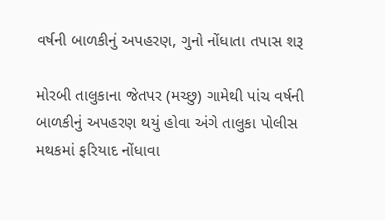વર્ષની બાળકીનું અપહરણ, ગુનો નોંધાતા તપાસ શરૂ

મોરબી તાલુકાના જેતપર (મચ્છુ) ગામેથી પાંચ વર્ષની બાળકીનું અપહરણ થયું હોવા અંગે તાલુકા પોલીસ મથકમાં ફરિયાદ નોંધાવા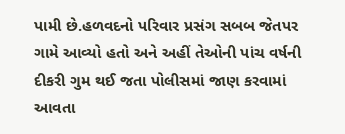પામી છે.હળવદનો પરિવાર પ્રસંગ સબબ જેતપર ગામે આવ્યો હતો અને અહીં તેઓની પાંચ વર્ષની દીકરી ગુમ થઈ જતા પોલીસમાં જાણ કરવામાં આવતા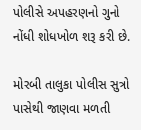પોલીસે અપહરણનો ગુનો નોંધી શોધખોળ શરૂ કરી છે.

મોરબી તાલુકા પોલીસ સુત્રો પાસેથી જાણવા મળતી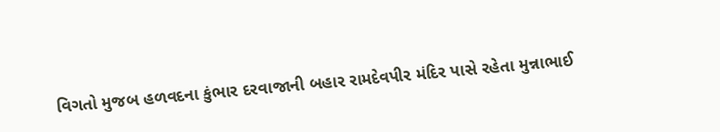વિગતો મુજબ હળવદના કુંભાર દરવાજાની બહાર રામદેવપીર મંદિર પાસે રહેતા મુન્નાભાઈ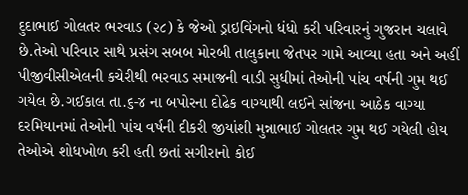દુદાભાઈ ગોલતર ભરવાડ (૨૮) કે જેઓ ડ્રાઇવિંગનો ધંધો કરી પરિવારનું ગુજરાન ચલાવે છે.તેઓ પરિવાર સાથે પ્રસંગ સબબ મોરબી તાલુકાના જેતપર ગામે આવ્યા હતા અને અહીં પીજીવીસીએલની કચેરીથી ભરવાડ સમાજની વાડી સુધીમાં તેઓની પાંચ વર્ષની ગુમ થઈ ગયેલ છે.ગઈકાલ તા.૬-૪ ના બપોરના દોઢેક વાગ્યાથી લઈને સાંજના આઠેક વાગ્યા દરમિયાનમાં તેઓની પાંચ વર્ષની દીકરી જીયાંશી મુન્નાભાઈ ગોલતર ગુમ થઈ ગયેલી હોય તેઓએ શોધખોળ કરી હતી છતાં સગીરાનો કોઈ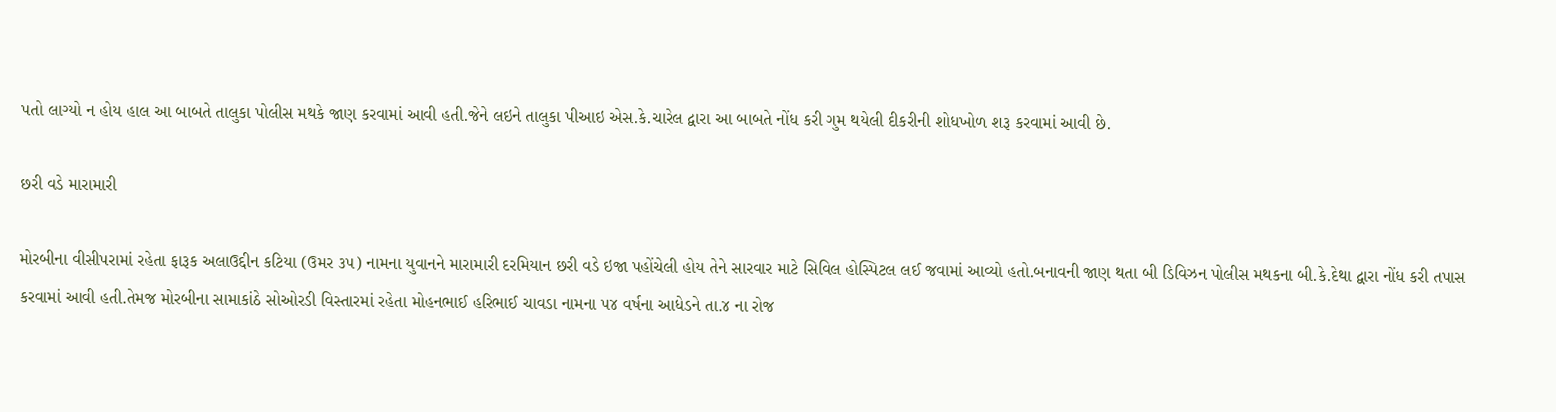પતો લાગ્યો ન હોય હાલ આ બાબતે તાલુકા પોલીસ મથકે જાણ કરવામાં આવી હતી.જેને લઇને તાલુકા પીઆઇ એસ.કે.ચારેલ દ્વારા આ બાબતે નોંધ કરી ગુમ થયેલી દીકરીની શોધખોળ શરૂ કરવામાં આવી છે.

છરી વડે મારામારી

મોરબીના વીસીપરામાં રહેતા ફારૂક અલાઉદ્દીન કટિયા (ઉમર ૩૫) નામના યુવાનને મારામારી દરમિયાન છરી વડે ઇજા પહોંચેલી હોય તેને સારવાર માટે સિવિલ હોસ્પિટલ લઈ જવામાં આવ્યો હતો.બનાવની જાણ થતા બી ડિવિઝન પોલીસ મથકના બી.કે.દેથા દ્વારા નોંધ કરી તપાસ કરવામાં આવી હતી.તેમજ મોરબીના સામાકાંઠે સોઓરડી વિસ્તારમાં રહેતા મોહનભાઈ હરિભાઈ ચાવડા નામના ૫૪ વર્ષના આધેડને તા.૪ ના રોજ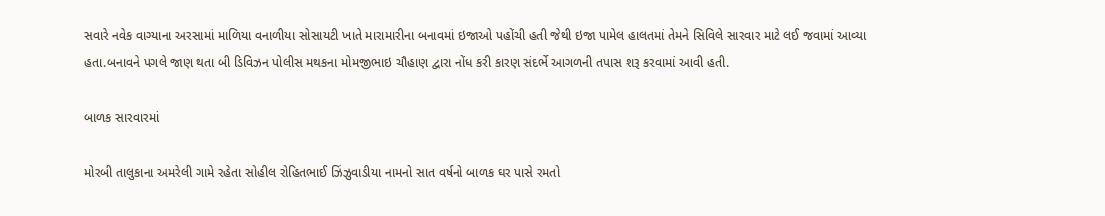સવારે નવેક વાગ્યાના અરસામાં માળિયા વનાળીયા સોસાયટી ખાતે મારામારીના બનાવમાં ઇજાઓ પહોંચી હતી જેથી ઇજા પામેલ હાલતમાં તેમને સિવિલે સારવાર માટે લઈ જવામાં આવ્યા હતા.બનાવને પગલે જાણ થતા બી ડિવિઝન પોલીસ મથકના મોમજીભાઇ ચૌહાણ દ્વારા નોંધ કરી કારણ સંદર્ભે આગળની તપાસ શરૂ કરવામાં આવી હતી.

બાળક સારવારમાં

મોરબી તાલુકાના અમરેલી ગામે રહેતા સોહીલ રોહિતભાઈ ઝિંઝુવાડીયા નામનો સાત વર્ષનો બાળક ઘર પાસે રમતો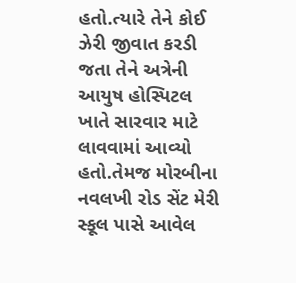હતો.ત્યારે તેને કોઈ ઝેરી જીવાત કરડી જતા તેને અત્રેની આયુષ હોસ્પિટલ ખાતે સારવાર માટે લાવવામાં આવ્યો હતો.તેમજ મોરબીના નવલખી રોડ સેંટ મેરી સ્કૂલ પાસે આવેલ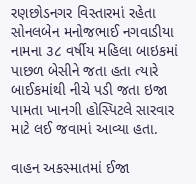રણછોડનગર વિસ્તારમાં રહેતા સોનલબેન મનોજભાઈ નગવાડીયા નામના ૩૮ વર્ષીય મહિલા બાઇકમાં પાછળ બેસીને જતા હતા ત્યારે બાઈકમાંથી નીચે પડી જતા ઇજા પામતા ખાનગી હોસ્પિટલે સારવાર માટે લઈ જવામાં આવ્યા હતા.

વાહન અકસ્માતમાં ઈજા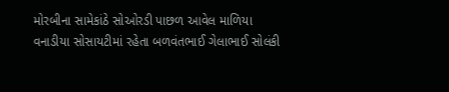મોરબીના સામેકાંઠે સોઓરડી પાછળ આવેલ માળિયા વનાડીયા સોસાયટીમાં રહેતા બળવંતભાઈ ગેલાભાઈ સોલંકી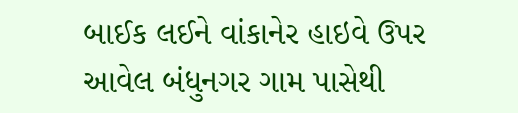બાઈક લઈને વાંકાનેર હાઇવે ઉપર આવેલ બંધુનગર ગામ પાસેથી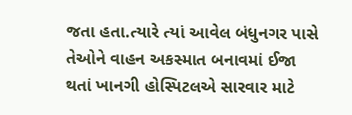જતા હતા.ત્યારે ત્યાં આવેલ બંધુનગર પાસે તેઓને વાહન અકસ્માત બનાવમાં ઈજા થતાં ખાનગી હોસ્પિટલએ સારવાર માટે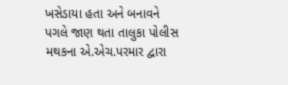ખસેડાયા હતા અને બનાવને પગલે જાણ થતા તાલુકા પોલીસ મથકના એ.એચ.પરમાર દ્વારા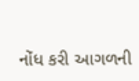નોંધ કરી આગળની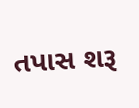તપાસ શરૂ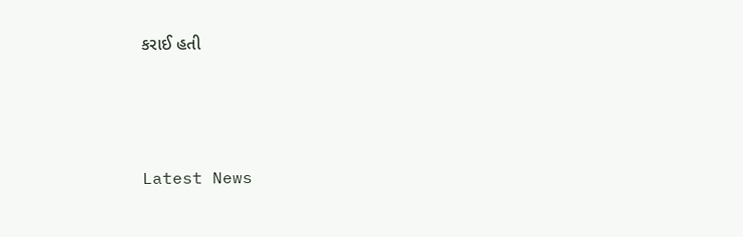કરાઈ હતી






Latest News